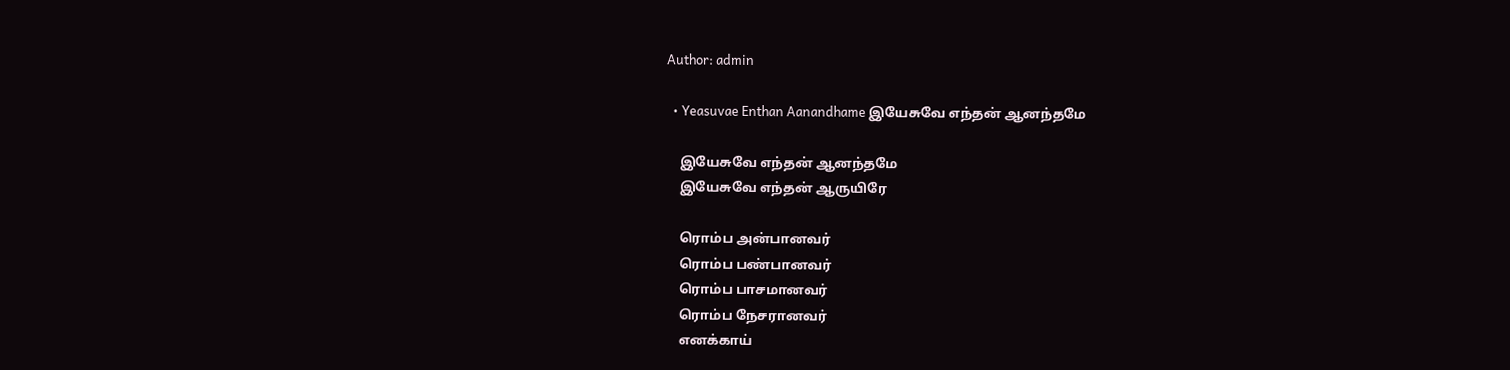Author: admin

  • Yeasuvae Enthan Aanandhame இயேசுவே எந்தன் ஆனந்தமே

    இயேசுவே எந்தன் ஆனந்தமே
    இயேசுவே எந்தன் ஆருயிரே

    ரொம்ப அன்பானவர்
    ரொம்ப பண்பானவர்
    ரொம்ப பாசமானவர்
    ரொம்ப நேசரானவர்
    எனக்காய்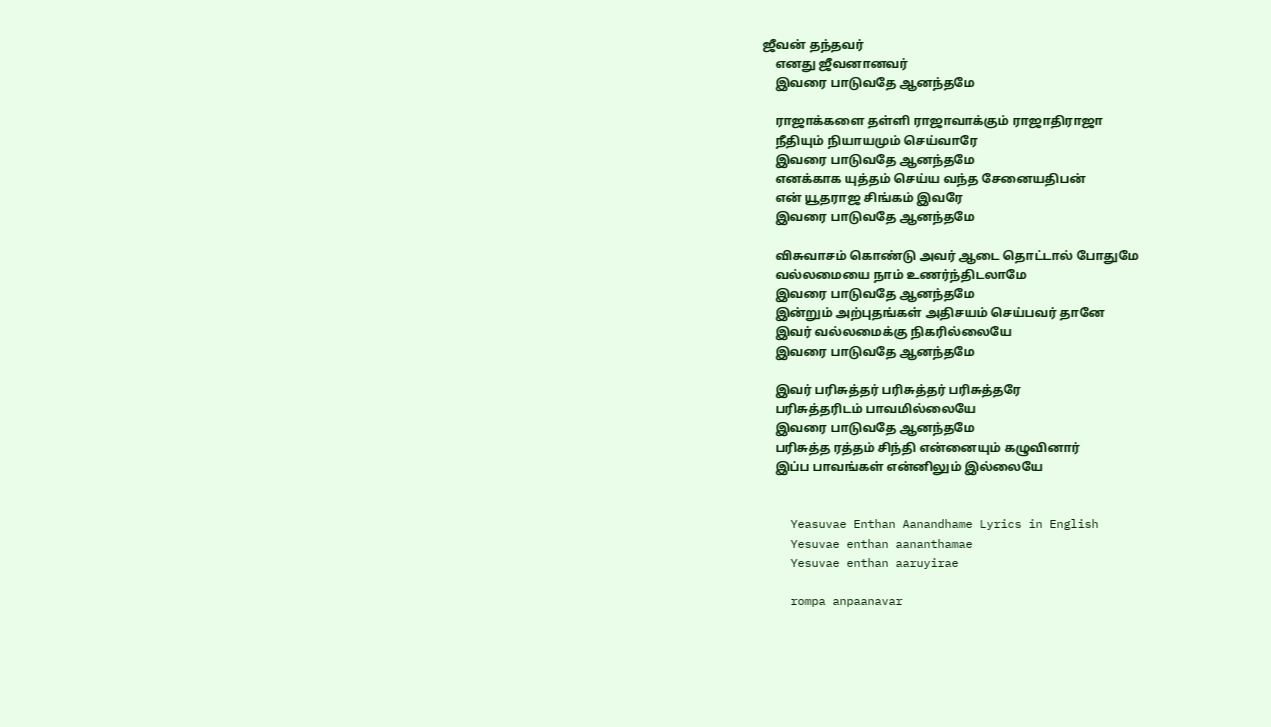ஜீவன் தந்தவர்
    எனது ஜீவனானவர்
    இவரை பாடுவதே ஆனந்தமே

    ராஜாக்களை தள்ளி ராஜாவாக்கும் ராஜாதிராஜா
    நீதியும் நியாயமும் செய்வாரே
    இவரை பாடுவதே ஆனந்தமே
    எனக்காக யுத்தம் செய்ய வந்த சேனையதிபன்
    என் யூதராஜ சிங்கம் இவரே
    இவரை பாடுவதே ஆனந்தமே

    விசுவாசம் கொண்டு அவர் ஆடை தொட்டால் போதுமே
    வல்லமையை நாம் உணர்ந்திடலாமே
    இவரை பாடுவதே ஆனந்தமே
    இன்றும் அற்புதங்கள் அதிசயம் செய்பவர் தானே
    இவர் வல்லமைக்கு நிகரில்லையே
    இவரை பாடுவதே ஆனந்தமே

    இவர் பரிசுத்தர் பரிசுத்தர் பரிசுத்தரே
    பரிசுத்தரிடம் பாவமில்லையே
    இவரை பாடுவதே ஆனந்தமே
    பரிசுத்த ரத்தம் சிந்தி என்னையும் கழுவினார்
    இப்ப பாவங்கள் என்னிலும் இல்லையே


    Yeasuvae Enthan Aanandhame Lyrics in English
    Yesuvae enthan aananthamae
    Yesuvae enthan aaruyirae

    rompa anpaanavar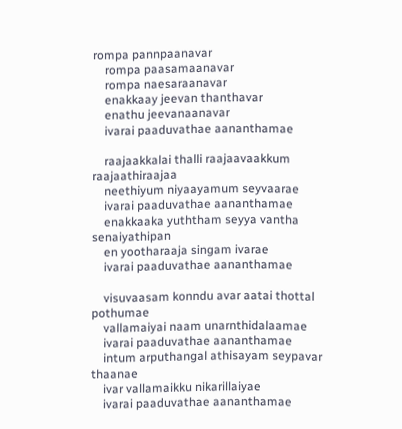rompa pannpaanavar
    rompa paasamaanavar
    rompa naesaraanavar
    enakkaay jeevan thanthavar
    enathu jeevanaanavar
    ivarai paaduvathae aananthamae

    raajaakkalai thalli raajaavaakkum raajaathiraajaa
    neethiyum niyaayamum seyvaarae
    ivarai paaduvathae aananthamae
    enakkaaka yuththam seyya vantha senaiyathipan
    en yootharaaja singam ivarae
    ivarai paaduvathae aananthamae

    visuvaasam konndu avar aatai thottal pothumae
    vallamaiyai naam unarnthidalaamae
    ivarai paaduvathae aananthamae
    intum arputhangal athisayam seypavar thaanae
    ivar vallamaikku nikarillaiyae
    ivarai paaduvathae aananthamae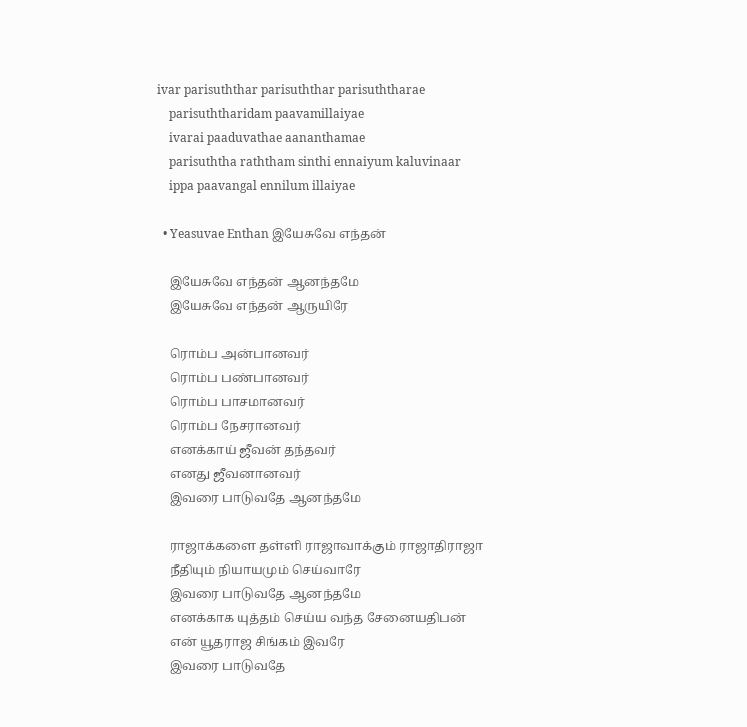ivar parisuththar parisuththar parisuththarae
    parisuththaridam paavamillaiyae
    ivarai paaduvathae aananthamae
    parisuththa raththam sinthi ennaiyum kaluvinaar
    ippa paavangal ennilum illaiyae

  • Yeasuvae Enthan இயேசுவே எந்தன்

    இயேசுவே எந்தன் ஆனந்தமே
    இயேசுவே எந்தன் ஆருயிரே

    ரொம்ப அன்பானவர்
    ரொம்ப பண்பானவர்
    ரொம்ப பாசமானவர்
    ரொம்ப நேசரானவர்
    எனக்காய் ஜீவன் தந்தவர்
    எனது ஜீவனானவர்
    இவரை பாடுவதே ஆனந்தமே

    ராஜாக்களை தள்ளி ராஜாவாக்கும் ராஜாதிராஜா
    நீதியும் நியாயமும் செய்வாரே
    இவரை பாடுவதே ஆனந்தமே
    எனக்காக யுத்தம் செய்ய வந்த சேனையதிபன்
    என் யூதராஜ சிங்கம் இவரே
    இவரை பாடுவதே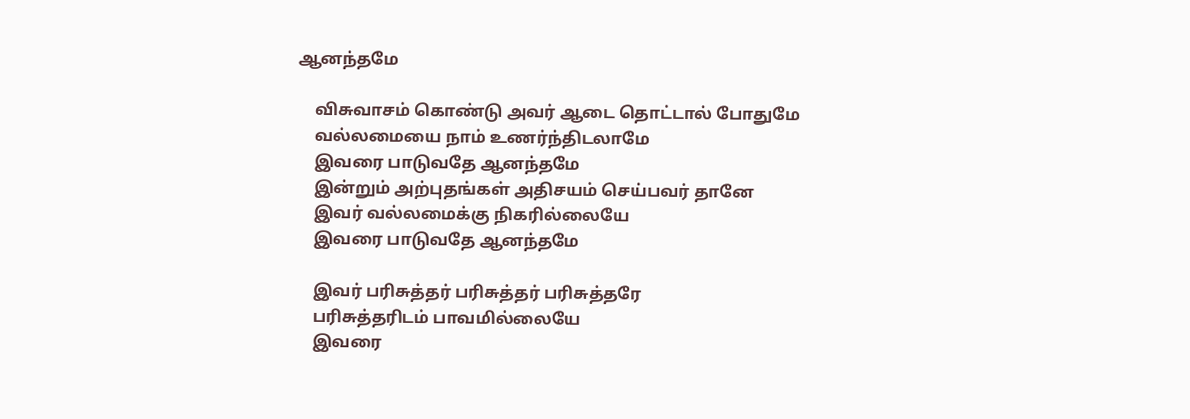ஆனந்தமே

    விசுவாசம் கொண்டு அவர் ஆடை தொட்டால் போதுமே
    வல்லமையை நாம் உணர்ந்திடலாமே
    இவரை பாடுவதே ஆனந்தமே
    இன்றும் அற்புதங்கள் அதிசயம் செய்பவர் தானே
    இவர் வல்லமைக்கு நிகரில்லையே
    இவரை பாடுவதே ஆனந்தமே

    இவர் பரிசுத்தர் பரிசுத்தர் பரிசுத்தரே
    பரிசுத்தரிடம் பாவமில்லையே
    இவரை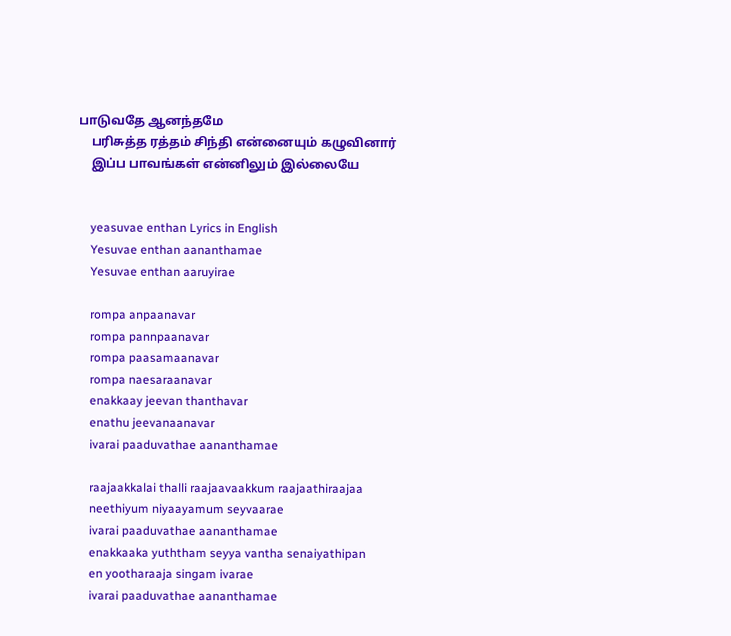பாடுவதே ஆனந்தமே
    பரிசுத்த ரத்தம் சிந்தி என்னையும் கழுவினார்
    இப்ப பாவங்கள் என்னிலும் இல்லையே


    yeasuvae enthan Lyrics in English
    Yesuvae enthan aananthamae
    Yesuvae enthan aaruyirae

    rompa anpaanavar
    rompa pannpaanavar
    rompa paasamaanavar
    rompa naesaraanavar
    enakkaay jeevan thanthavar
    enathu jeevanaanavar
    ivarai paaduvathae aananthamae

    raajaakkalai thalli raajaavaakkum raajaathiraajaa
    neethiyum niyaayamum seyvaarae
    ivarai paaduvathae aananthamae
    enakkaaka yuththam seyya vantha senaiyathipan
    en yootharaaja singam ivarae
    ivarai paaduvathae aananthamae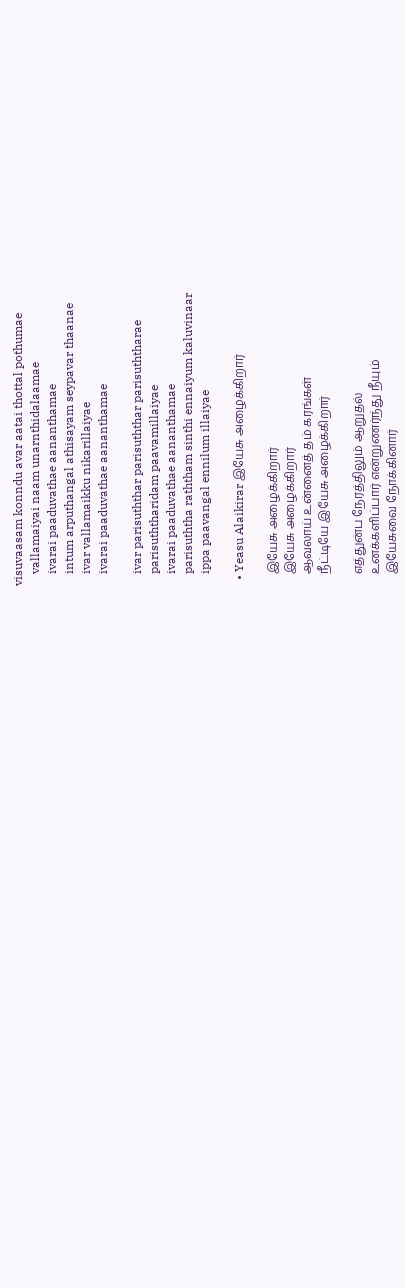visuvaasam konndu avar aatai thottal pothumae
    vallamaiyai naam unarnthidalaamae
    ivarai paaduvathae aananthamae
    intum arputhangal athisayam seypavar thaanae
    ivar vallamaikku nikarillaiyae
    ivarai paaduvathae aananthamae

    ivar parisuththar parisuththar parisuththarae
    parisuththaridam paavamillaiyae
    ivarai paaduvathae aananthamae
    parisuththa raththam sinthi ennaiyum kaluvinaar
    ippa paavangal ennilum illaiyae

  • Yeasu Alaikirar இயேசு அழைக்கிறார்

    இயேசு அழைக்கிறார்
    இயேசு அழைக்கிறார்
    ஆவலாய் உன்னைத் தம் கரங்கள்
    நீட்டியே இயேசு அழைக்கிறார்

    எத்துன்ப நேரத்திலும் ஆறுதல்
    உனக்களிப்பார் என்றுணர்ந்து நீயும்
    இயேசுவை நோக்கினார்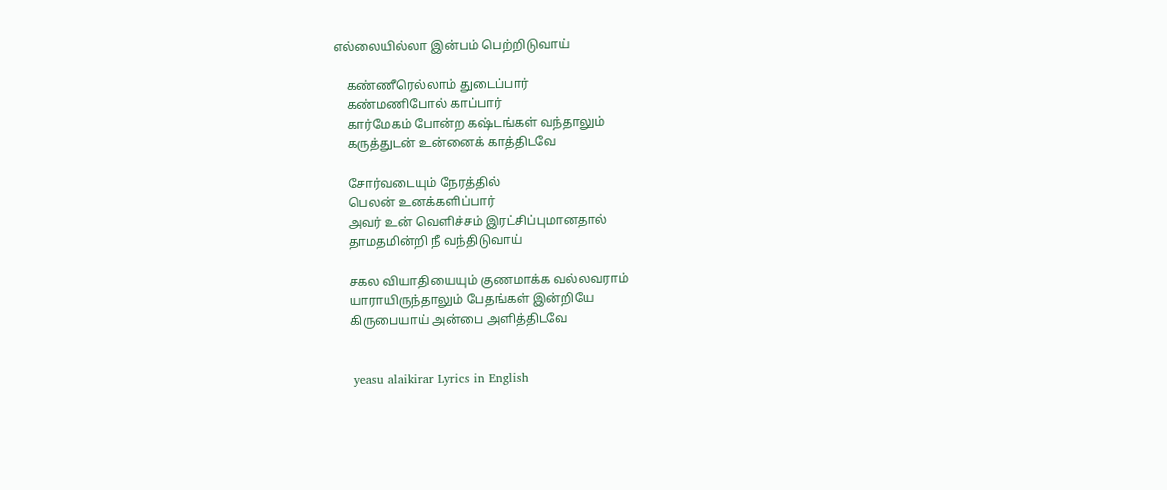எல்லையில்லா இன்பம் பெற்றிடுவாய்

    கண்ணீரெல்லாம் துடைப்பார்
    கண்மணிபோல் காப்பார்
    கார்மேகம் போன்ற கஷ்டங்கள் வந்தாலும்
    கருத்துடன் உன்னைக் காத்திடவே

    சோர்வடையும் நேரத்தில்
    பெலன் உனக்களிப்பார்
    அவர் உன் வெளிச்சம் இரட்சிப்புமானதால்
    தாமதமின்றி நீ வந்திடுவாய்

    சகல வியாதியையும் குணமாக்க வல்லவராம்
    யாராயிருந்தாலும் பேதங்கள் இன்றியே
    கிருபையாய் அன்பை அளித்திடவே


    yeasu alaikirar Lyrics in English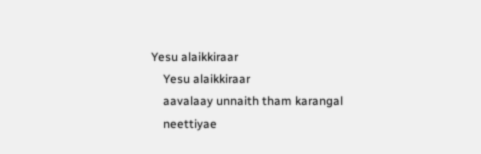Yesu alaikkiraar
    Yesu alaikkiraar
    aavalaay unnaith tham karangal
    neettiyae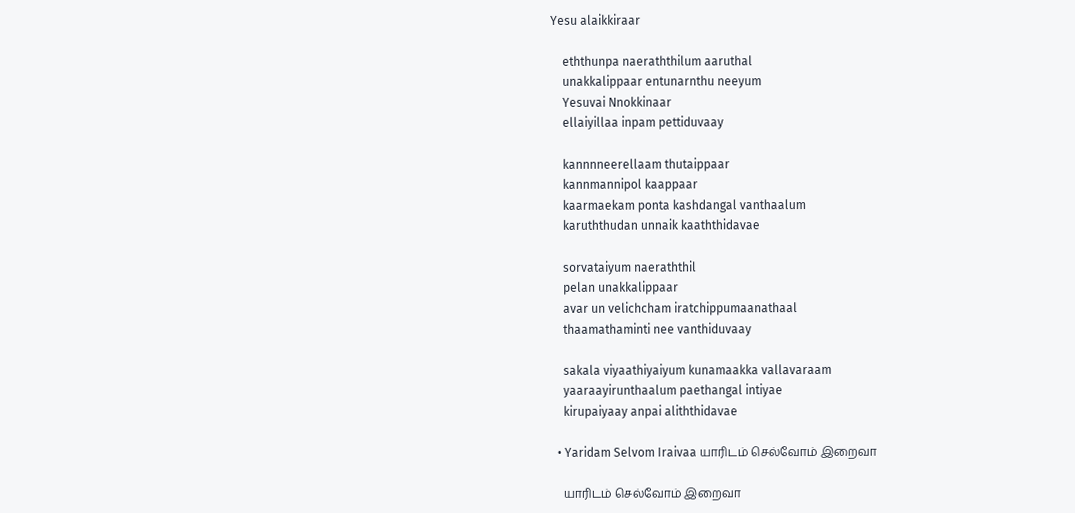Yesu alaikkiraar

    eththunpa naeraththilum aaruthal
    unakkalippaar entunarnthu neeyum
    Yesuvai Nnokkinaar
    ellaiyillaa inpam pettiduvaay

    kannnneerellaam thutaippaar
    kannmannipol kaappaar
    kaarmaekam ponta kashdangal vanthaalum
    karuththudan unnaik kaaththidavae

    sorvataiyum naeraththil
    pelan unakkalippaar
    avar un velichcham iratchippumaanathaal
    thaamathaminti nee vanthiduvaay

    sakala viyaathiyaiyum kunamaakka vallavaraam
    yaaraayirunthaalum paethangal intiyae
    kirupaiyaay anpai aliththidavae

  • Yaridam Selvom Iraivaa யாரிடம் செல்வோம் இறைவா

    யாரிடம் செல்வோம் இறைவா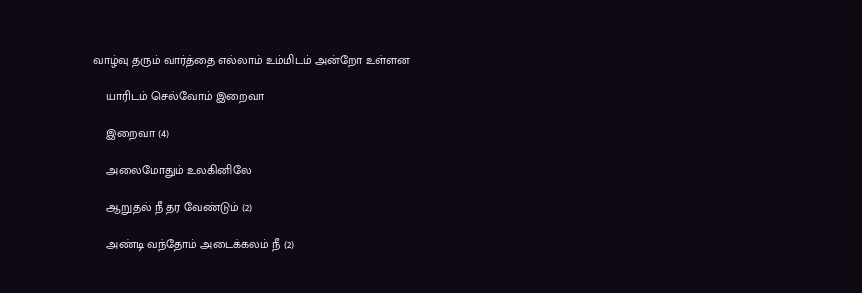வாழ்வு தரும் வார்த்தை எல்லாம் உம்மிடம் அன்றோ உள்ளன

    யாரிடம் செல்வோம் இறைவா

    இறைவா (4)

    அலைமோதும் உலகினிலே

    ஆறுதல் நீ தர வேண்டும் (2)

    அண்டி வந்தோம் அடைக்கலம் நீ (2)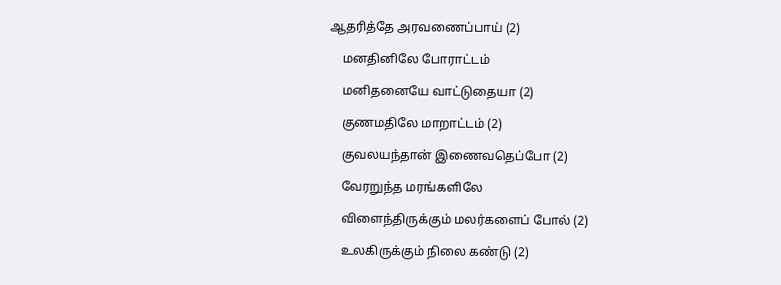ஆதரித்தே அரவணைப்பாய் (2)

    மனதினிலே போராட்டம்

    மனிதனையே வாட்டுதையா (2)

    குணமதிலே மாறாட்டம் (2)

    குவலயந்தான் இணைவதெப்போ (2)

    வேரறுந்த மரங்களிலே

    விளைந்திருக்கும் மலர்களைப் போல் (2)

    உலகிருக்கும் நிலை கண்டு (2)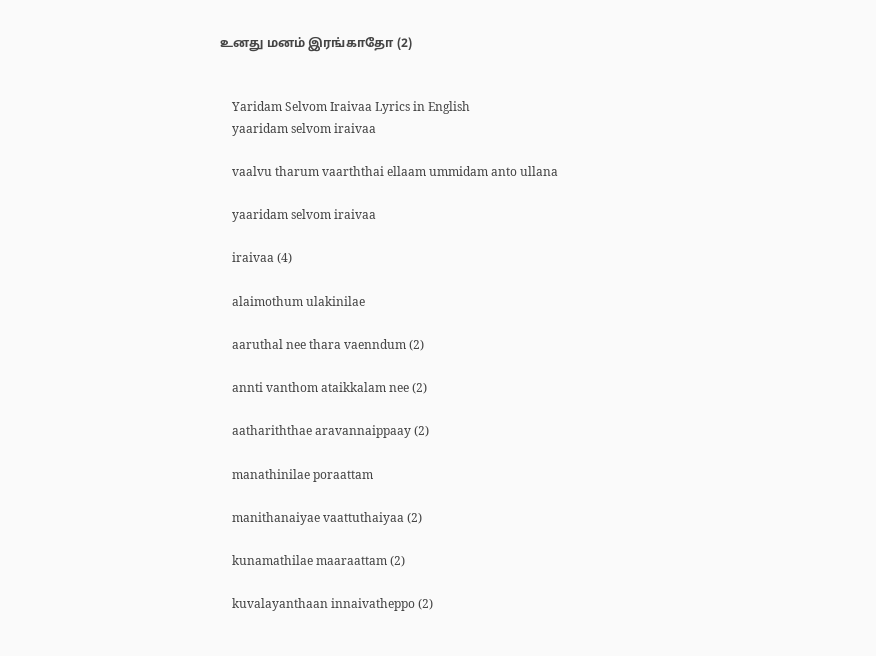உனது மனம் இரங்காதோ (2)


    Yaridam Selvom Iraivaa Lyrics in English
    yaaridam selvom iraivaa

    vaalvu tharum vaarththai ellaam ummidam anto ullana

    yaaridam selvom iraivaa

    iraivaa (4)

    alaimothum ulakinilae

    aaruthal nee thara vaenndum (2)

    annti vanthom ataikkalam nee (2)

    aathariththae aravannaippaay (2)

    manathinilae poraattam

    manithanaiyae vaattuthaiyaa (2)

    kunamathilae maaraattam (2)

    kuvalayanthaan innaivatheppo (2)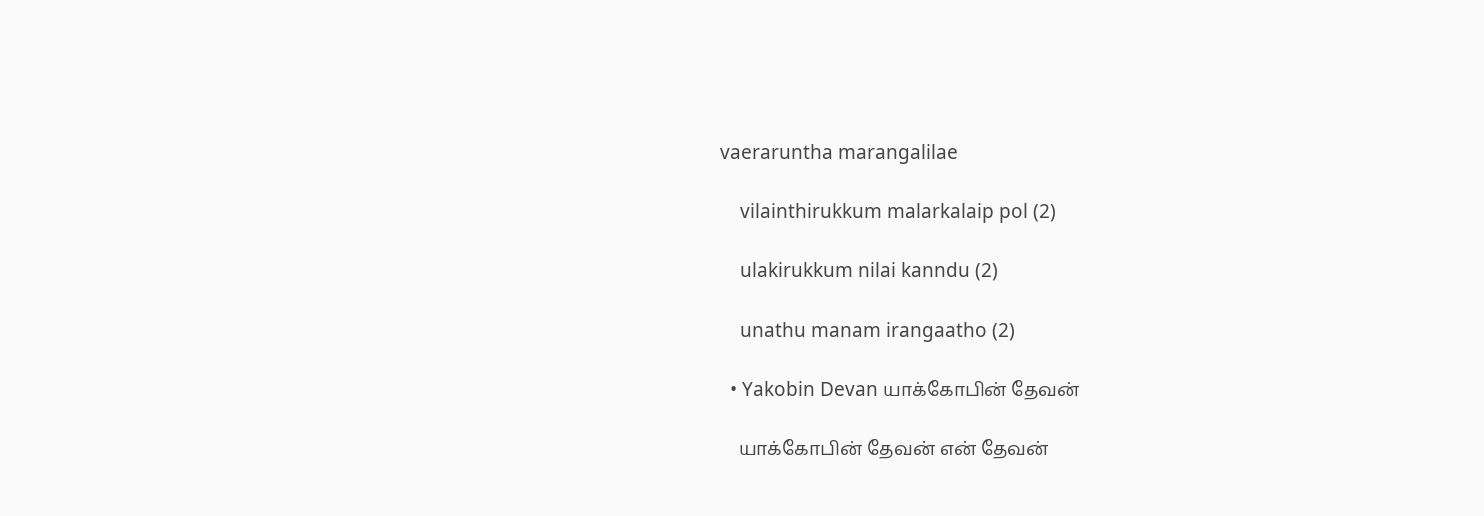vaeraruntha marangalilae

    vilainthirukkum malarkalaip pol (2)

    ulakirukkum nilai kanndu (2)

    unathu manam irangaatho (2)

  • Yakobin Devan யாக்கோபின் தேவன்

    யாக்கோபின் தேவன் என் தேவன்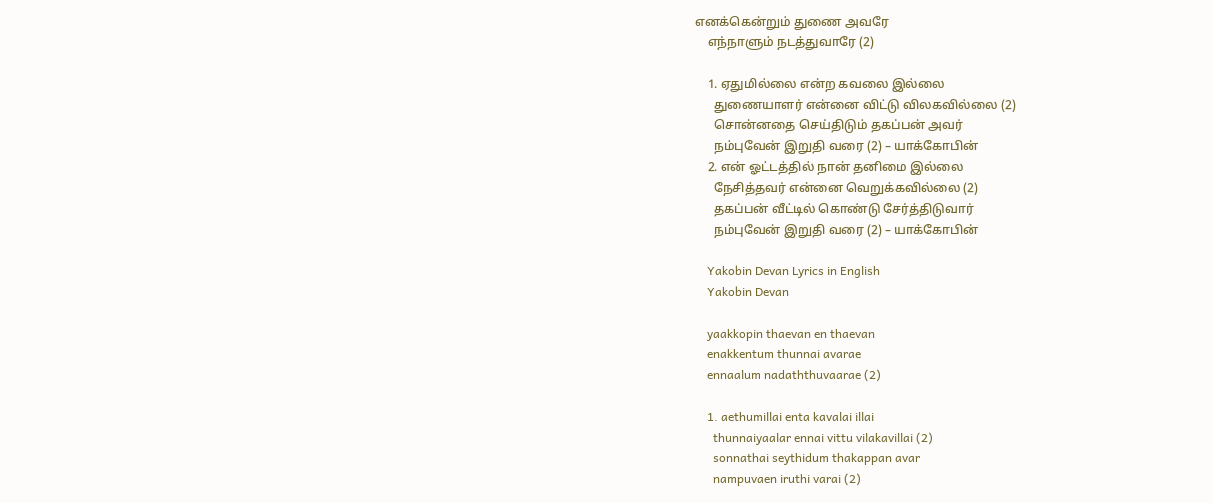எனக்கென்றும் துணை அவரே
    எந்நாளும் நடத்துவாரே (2)

    1. ஏதுமில்லை என்ற கவலை இல்லை
      துணையாளர் என்னை விட்டு விலகவில்லை (2)
      சொன்னதை செய்திடும் தகப்பன் அவர்
      நம்புவேன் இறுதி வரை (2) – யாக்கோபின்
    2. என் ஓட்டத்தில் நான் தனிமை இல்லை
      நேசித்தவர் என்னை வெறுக்கவில்லை (2)
      தகப்பன் வீட்டில் கொண்டு சேர்த்திடுவார்
      நம்புவேன் இறுதி வரை (2) – யாக்கோபின்

    Yakobin Devan Lyrics in English
    Yakobin Devan

    yaakkopin thaevan en thaevan
    enakkentum thunnai avarae
    ennaalum nadaththuvaarae (2)

    1. aethumillai enta kavalai illai
      thunnaiyaalar ennai vittu vilakavillai (2)
      sonnathai seythidum thakappan avar
      nampuvaen iruthi varai (2)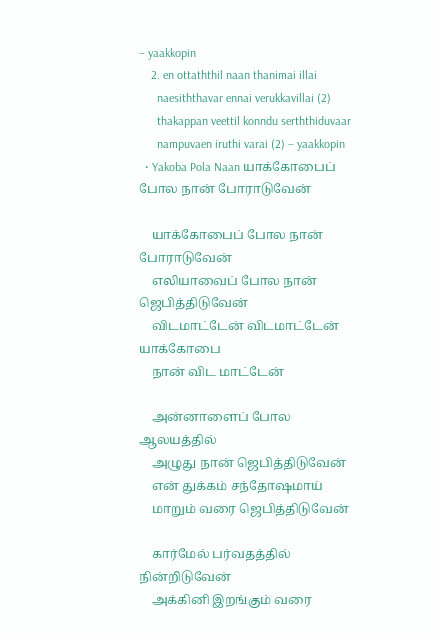– yaakkopin
    2. en ottaththil naan thanimai illai
      naesiththavar ennai verukkavillai (2)
      thakappan veettil konndu serththiduvaar
      nampuvaen iruthi varai (2) – yaakkopin
  • Yakoba Pola Naan யாக்கோபைப் போல நான் போராடுவேன்

    யாக்கோபைப் போல நான் போராடுவேன்
    எலியாவைப் போல நான் ஜெபித்திடுவேன்
    விடமாட்டேன் விடமாட்டேன் யாக்கோபை
    நான் விட மாட்டேன்

    அன்னாளைப் போல ஆலயத்தில்
    அழுது நான் ஜெபித்திடுவேன்
    என் துக்கம் சந்தோஷமாய்
    மாறும் வரை ஜெபித்திடுவேன்

    கார்மேல் பர்வதத்தில் நின்றிடுவேன்
    அக்கினி இறங்கும் வரை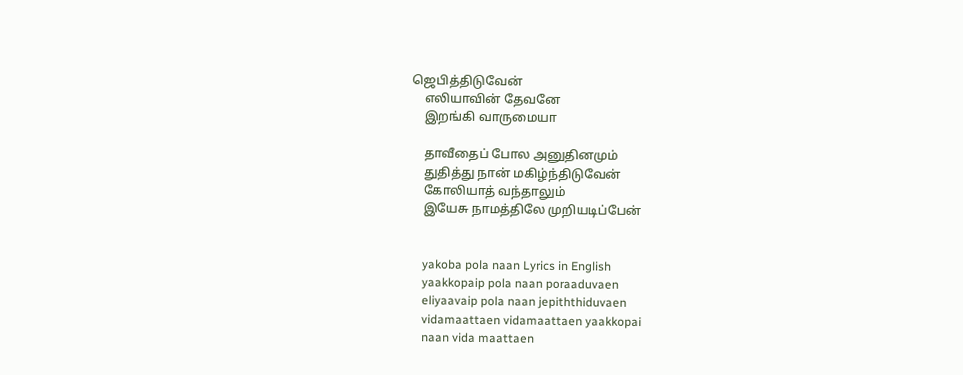ஜெபித்திடுவேன்
    எலியாவின் தேவனே
    இறங்கி வாருமையா

    தாவீதைப் போல அனுதினமும்
    துதித்து நான் மகிழ்ந்திடுவேன்
    கோலியாத் வந்தாலும்
    இயேசு நாமத்திலே முறியடிப்பேன்


    yakoba pola naan Lyrics in English
    yaakkopaip pola naan poraaduvaen
    eliyaavaip pola naan jepiththiduvaen
    vidamaattaen vidamaattaen yaakkopai
    naan vida maattaen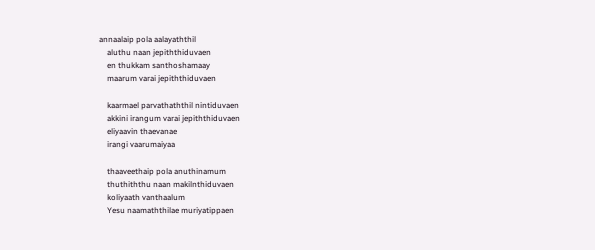annaalaip pola aalayaththil
    aluthu naan jepiththiduvaen
    en thukkam santhoshamaay
    maarum varai jepiththiduvaen

    kaarmael parvathaththil nintiduvaen
    akkini irangum varai jepiththiduvaen
    eliyaavin thaevanae
    irangi vaarumaiyaa

    thaaveethaip pola anuthinamum
    thuthiththu naan makilnthiduvaen
    koliyaath vanthaalum
    Yesu naamaththilae muriyatippaen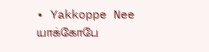• Yakkoppe Nee யாக்கோபே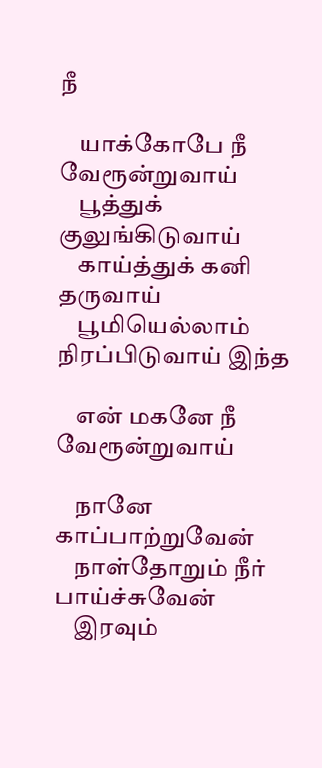நீ

    யாக்கோபே நீ வேரூன்றுவாய்
    பூத்துக் குலுங்கிடுவாய்
    காய்த்துக் கனி தருவாய்
    பூமியெல்லாம் நிரப்பிடுவாய் இந்த

    என் மகனே நீ வேரூன்றுவாய்

    நானே காப்பாற்றுவேன்
    நாள்தோறும் நீர் பாய்ச்சுவேன்
    இரவும்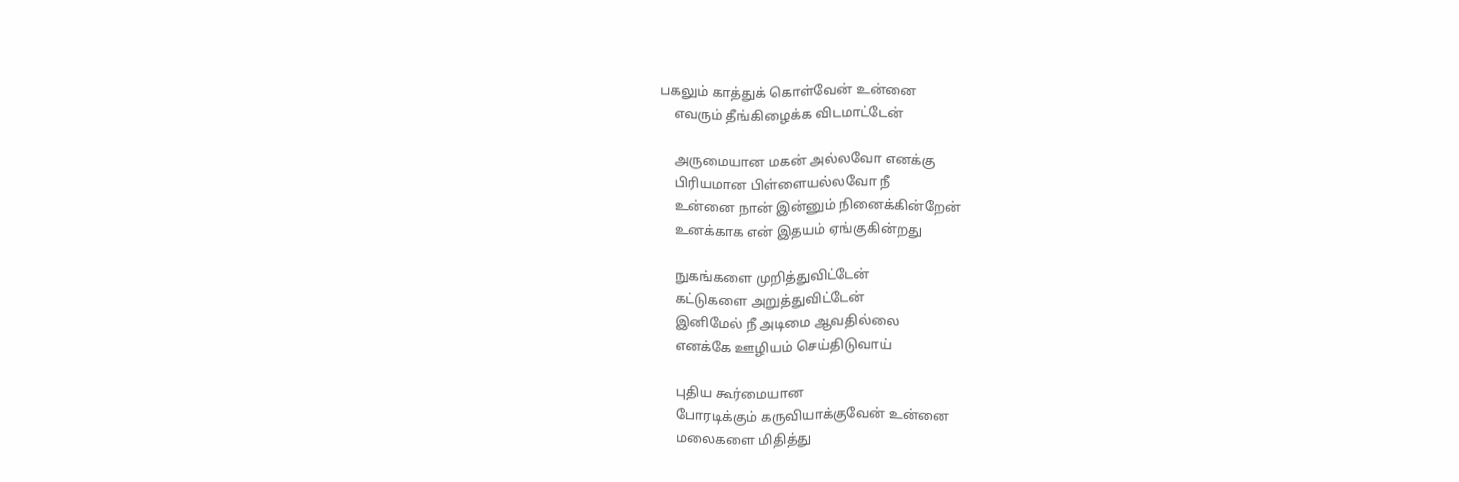பகலும் காத்துக் கொள்வேன் உன்னை
    எவரும் தீங்கிழைக்க விடமாட்டேன்

    அருமையான மகன் அல்லவோ எனக்கு
    பிரியமான பிள்ளையல்லவோ நீ
    உன்னை நான் இன்னும் நினைக்கின்றேன்
    உனக்காக என் இதயம் ஏங்குகின்றது

    நுகங்களை முறித்துவிட்டேன்
    கட்டுகளை அறுத்துவிட்டேன்
    இனிமேல் நீ அடிமை ஆவதில்லை
    எனக்கே ஊழியம் செய்திடுவாய்

    புதிய கூர்மையான
    போரடிக்கும் கருவியாக்குவேன் உன்னை
    மலைகளை மிதித்து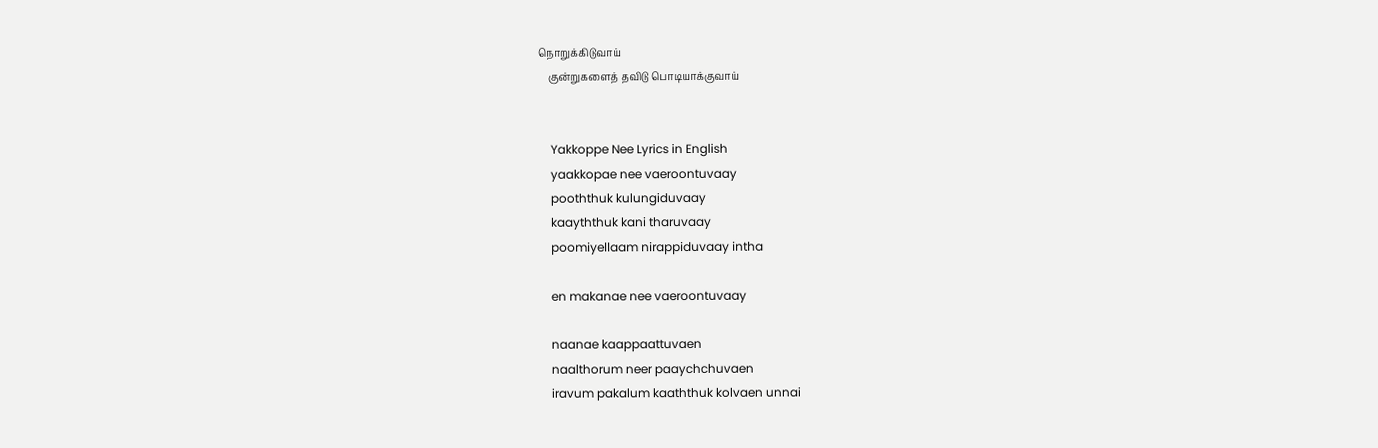நொறுக்கிடுவாய்
    குன்றுகளைத் தவிடு பொடியாக்குவாய்


    Yakkoppe Nee Lyrics in English
    yaakkopae nee vaeroontuvaay
    pooththuk kulungiduvaay
    kaayththuk kani tharuvaay
    poomiyellaam nirappiduvaay intha

    en makanae nee vaeroontuvaay

    naanae kaappaattuvaen
    naalthorum neer paaychchuvaen
    iravum pakalum kaaththuk kolvaen unnai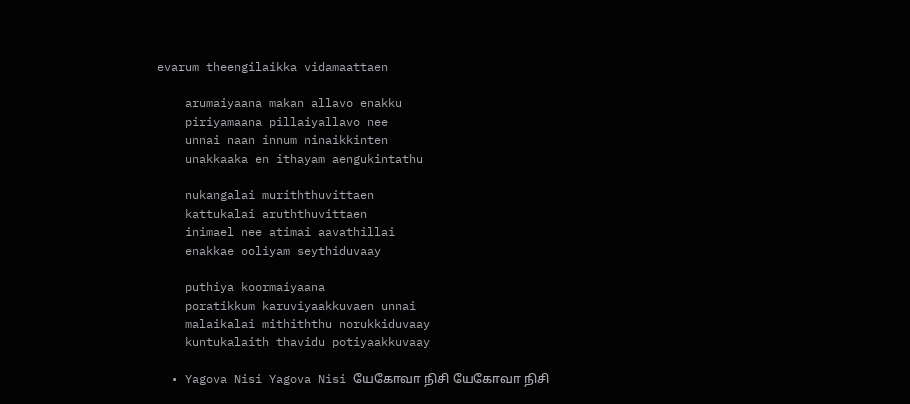evarum theengilaikka vidamaattaen

    arumaiyaana makan allavo enakku
    piriyamaana pillaiyallavo nee
    unnai naan innum ninaikkinten
    unakkaaka en ithayam aengukintathu

    nukangalai muriththuvittaen
    kattukalai aruththuvittaen
    inimael nee atimai aavathillai
    enakkae ooliyam seythiduvaay

    puthiya koormaiyaana
    poratikkum karuviyaakkuvaen unnai
    malaikalai mithiththu norukkiduvaay
    kuntukalaith thavidu potiyaakkuvaay

  • Yagova Nisi Yagova Nisi யேகோவா நிசி யேகோவா நிசி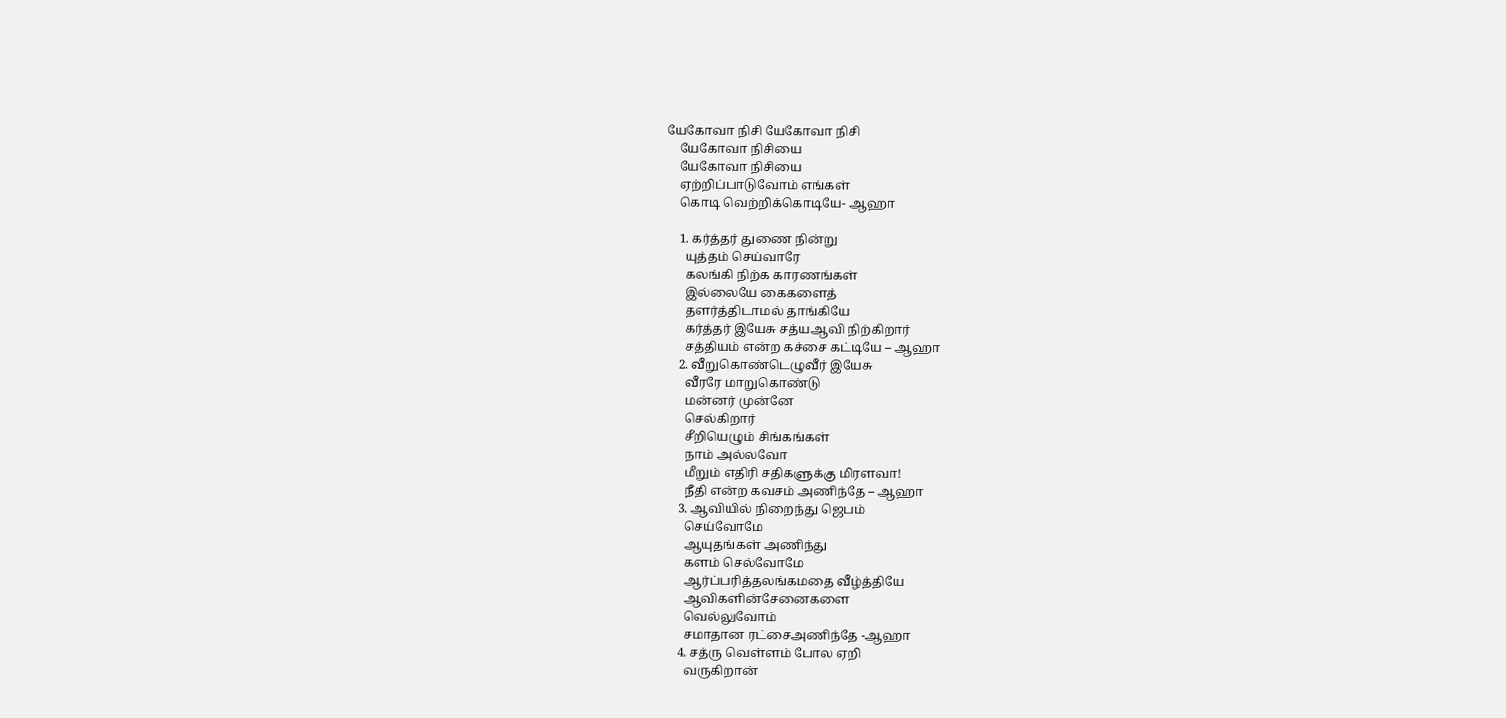யேகோவா நிசி யேகோவா நிசி
    யேகோவா நிசியை
    யேகோவா நிசியை
    ஏற்றிப்பாடுவோம் எங்கள்
    கொடி வெற்றிக்கொடியே- ஆஹா

    1. கர்த்தர் துணை நின்று
      யுத்தம் செய்வாரே
      கலங்கி நிற்க காரணங்கள்
      இல்லையே கைகளைத்
      தளர்த்திடாமல் தாங்கியே
      கர்த்தர் இயேசு சத்யஆவி நிற்கிறார்
      சத்தியம் என்ற கச்சை கட்டியே – ஆஹா
    2. வீறுகொண்டெழுவீர் இயேசு
      வீரரே மாறுகொண்டு
      மன்னர் முன்னே
      செல்கிறார்
      சீறியெழும் சிங்கங்கள்
      நாம் அல்லவோ
      மீறும் எதிரி சதிகளுக்கு மிரளவா!
      நீதி என்ற கவசம் அணிந்தே – ஆஹா
    3. ஆவியில் நிறைந்து ஜெபம்
      செய்வோமே
      ஆயுதங்கள் அணிந்து
      களம் செல்வோமே
      ஆர்ப்பரித்தலங்கமதை வீழ்த்தியே
      ஆவிகளின்சேனைகளை
      வெல்லுவோம்
      சமாதான ரட்சைஅணிந்தே -ஆஹா
    4. சத்ரு வெள்ளம் போல ஏறி
      வருகிறான்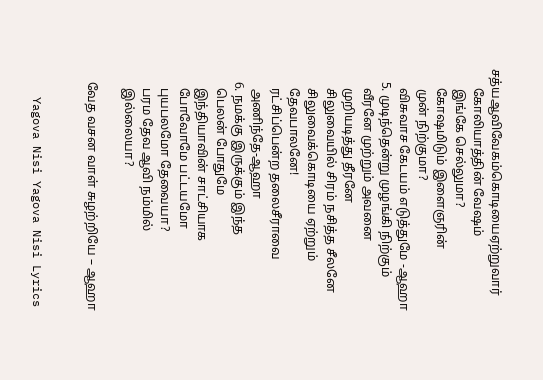சத்யஆவிவேகம்கொடியைஏற்றுவார்
      கோலியாத்தின் வேஷம்
      இங்கே செல்லுமா?
      கோஷமிடும் இளைஞரின்
      முன் நிற்குமா?
      விசுவாச கேடயம் எடுத்துமே -ஆஹா
    5. முடிந்தென்று முழங்கி நிற்கும்
      வீரனே முற்றும் அவனை
      முறியடித்து தீரனே
      சிலுவையில் சிரம் நசித்த சீலனே
      சிலுவைக்கொடியை ஏற்றும்
      தேவபாலனே!
      ரட்சிப்பென்ற தலைசீராவை
      அணிந்தே-ஆஹா
    6. நமக்கு இருக்கும் இந்த
      பெலன் போதுமே
      இந்தியாவின் சாட்சியாக
      போவோமே பட்டயமோ
      புயபலமோ தேவையா?
      பரம தேவ ஆவி நம்மில்
      இல்லையா?

    வேத வசன வாள் சுழற்றியே – ஆஹா


    Yagova Nisi Yagova Nisi Lyrics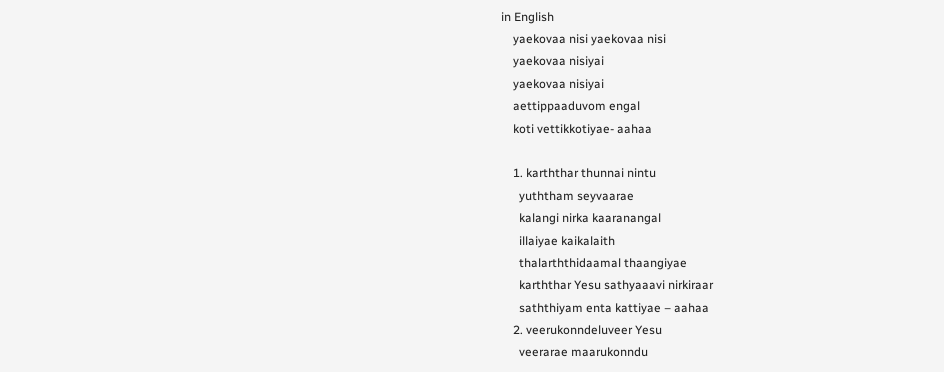in English
    yaekovaa nisi yaekovaa nisi
    yaekovaa nisiyai
    yaekovaa nisiyai
    aettippaaduvom engal
    koti vettikkotiyae- aahaa

    1. karththar thunnai nintu
      yuththam seyvaarae
      kalangi nirka kaaranangal
      illaiyae kaikalaith
      thalarththidaamal thaangiyae
      karththar Yesu sathyaaavi nirkiraar
      saththiyam enta kattiyae – aahaa
    2. veerukonndeluveer Yesu
      veerarae maarukonndu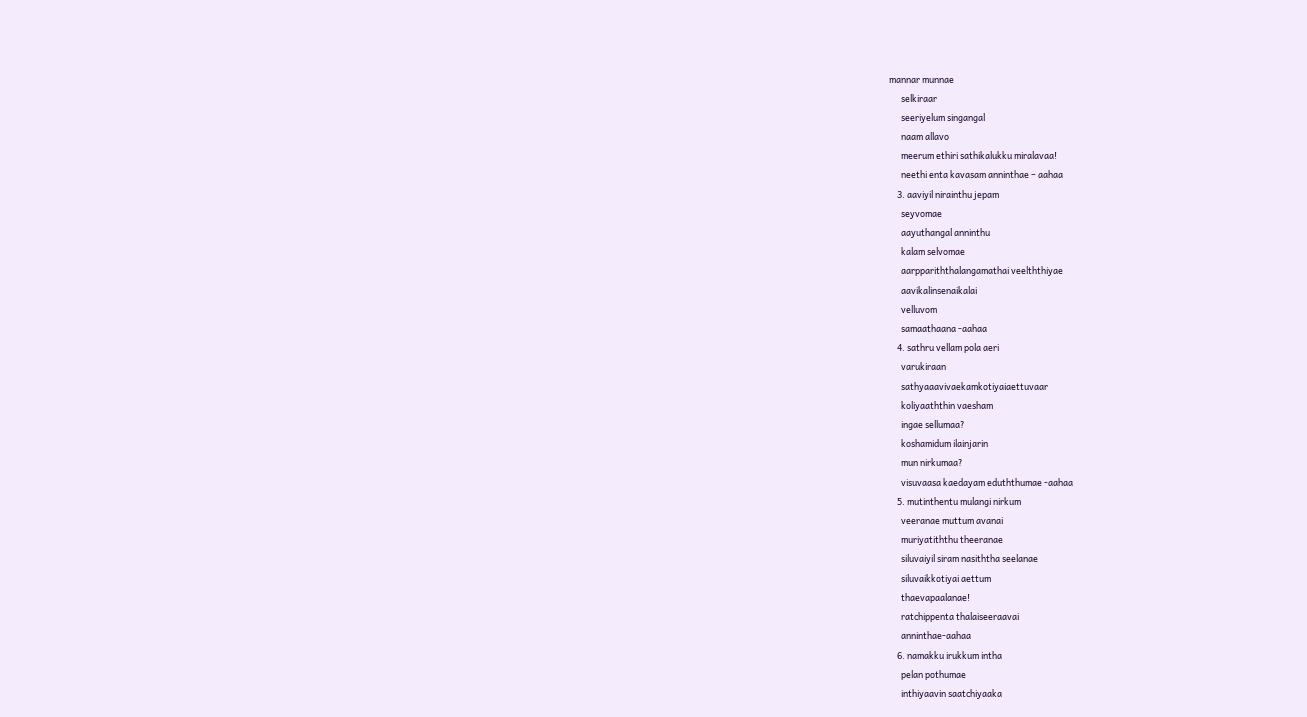mannar munnae
      selkiraar
      seeriyelum singangal
      naam allavo
      meerum ethiri sathikalukku miralavaa!
      neethi enta kavasam anninthae – aahaa
    3. aaviyil nirainthu jepam
      seyvomae
      aayuthangal anninthu
      kalam selvomae
      aarppariththalangamathai veelththiyae
      aavikalinsenaikalai
      velluvom
      samaathaana -aahaa
    4. sathru vellam pola aeri
      varukiraan
      sathyaaavivaekamkotiyaiaettuvaar
      koliyaaththin vaesham
      ingae sellumaa?
      koshamidum ilainjarin
      mun nirkumaa?
      visuvaasa kaedayam eduththumae -aahaa
    5. mutinthentu mulangi nirkum
      veeranae muttum avanai
      muriyatiththu theeranae
      siluvaiyil siram nasiththa seelanae
      siluvaikkotiyai aettum
      thaevapaalanae!
      ratchippenta thalaiseeraavai
      anninthae-aahaa
    6. namakku irukkum intha
      pelan pothumae
      inthiyaavin saatchiyaaka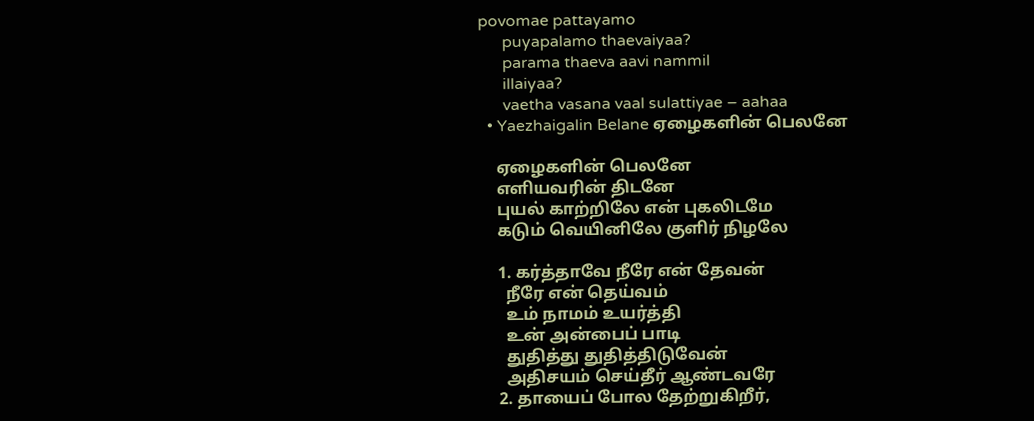povomae pattayamo
      puyapalamo thaevaiyaa?
      parama thaeva aavi nammil
      illaiyaa?
      vaetha vasana vaal sulattiyae – aahaa
  • Yaezhaigalin Belane ஏழைகளின் பெலனே

    ஏழைகளின் பெலனே
    எளியவரின் திடனே
    புயல் காற்றிலே என் புகலிடமே
    கடும் வெயினிலே குளிர் நிழலே

    1. கர்த்தாவே நீரே என் தேவன்
      நீரே என் தெய்வம்
      உம் நாமம் உயர்த்தி
      உன் அன்பைப் பாடி
      துதித்து துதித்திடுவேன்
      அதிசயம் செய்தீர் ஆண்டவரே
    2. தாயைப் போல தேற்றுகிறீர்,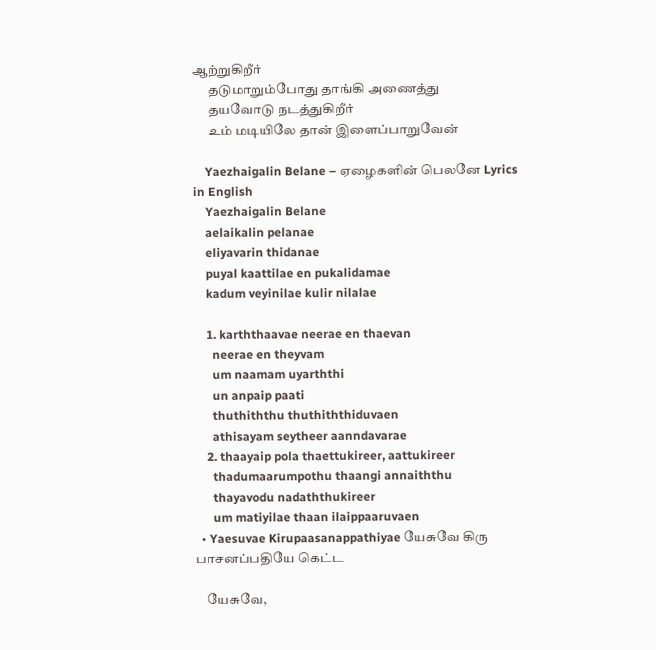ஆற்றுகிறீர்
      தடுமாறும்போது தாங்கி அணைத்து
      தயவோடு நடத்துகிறீர்
      உம் மடியிலே தான் இளைப்பாறுவேன்

    Yaezhaigalin Belane – ஏழைகளின் பெலனே Lyrics in English
    Yaezhaigalin Belane
    aelaikalin pelanae
    eliyavarin thidanae
    puyal kaattilae en pukalidamae
    kadum veyinilae kulir nilalae

    1. karththaavae neerae en thaevan
      neerae en theyvam
      um naamam uyarththi
      un anpaip paati
      thuthiththu thuthiththiduvaen
      athisayam seytheer aanndavarae
    2. thaayaip pola thaettukireer, aattukireer
      thadumaarumpothu thaangi annaiththu
      thayavodu nadaththukireer
      um matiyilae thaan ilaippaaruvaen
  • Yaesuvae Kirupaasanappathiyae யேசுவே கிரு பாசனப்பதியே கெட்ட

    யேசுவே,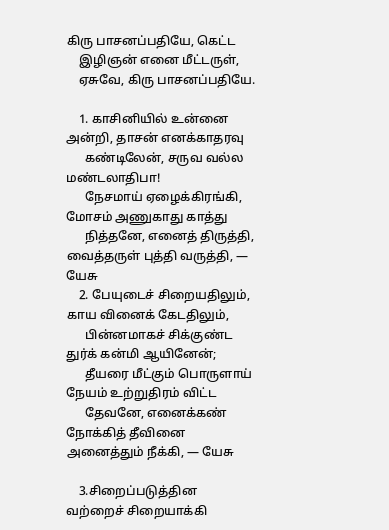கிரு பாசனப்பதியே, கெட்ட
    இழிஞன் எனை மீட்டருள்,
    ஏசுவே, கிரு பாசனப்பதியே.

    1. காசினியில் உன்னை அன்றி, தாசன் எனக்காதரவு
      கண்டிலேன், சருவ வல்ல மண்டலாதிபா!
      நேசமாய் ஏழைக்கிரங்கி, மோசம் அணுகாது காத்து
      நித்தனே, எனைத் திருத்தி, வைத்தருள் புத்தி வருத்தி, — யேசு
    2. பேயுடைச் சிறையதிலும், காய வினைக் கேடதிலும்,
      பின்னமாகச் சிக்குண்ட துர்க் கன்மி ஆயினேன்;
      தீயரை மீட்கும் பொருளாய் நேயம் உற்றுதிரம் விட்ட
      தேவனே, எனைக்கண் நோக்கித் தீவினை அனைத்தும் நீக்கி, — யேசு

    3.சிறைப்படுத்தின வற்றைச் சிறையாக்கி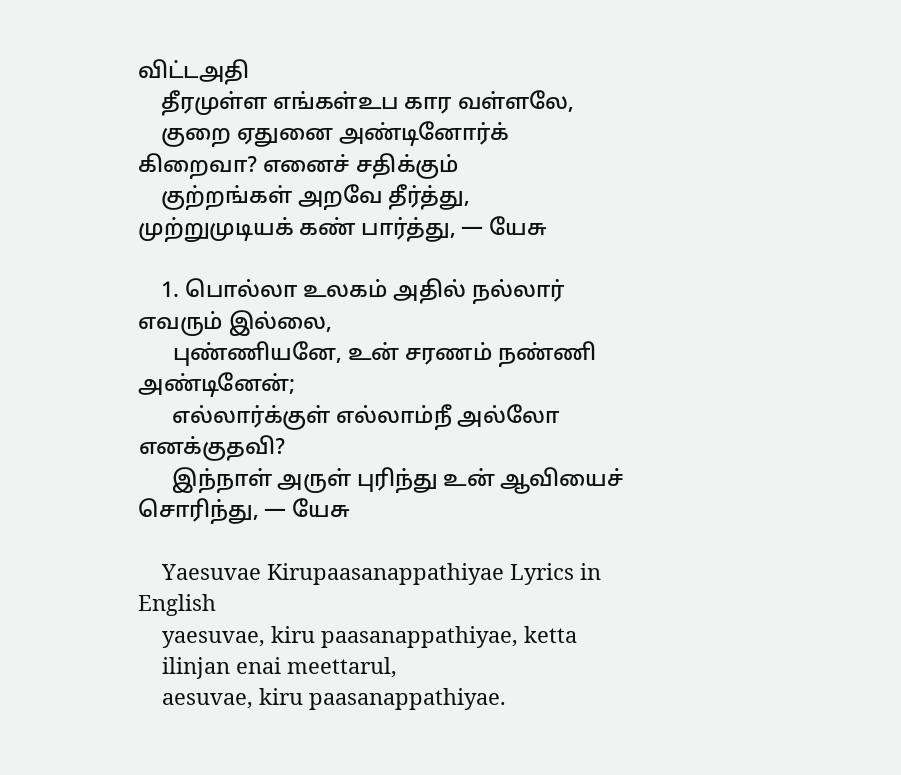விட்டஅதி
    தீரமுள்ள எங்கள்உப கார வள்ளலே,
    குறை ஏதுனை அண்டினோர்க் கிறைவா? எனைச் சதிக்கும்
    குற்றங்கள் அறவே தீர்த்து, முற்றுமுடியக் கண் பார்த்து, — யேசு

    1. பொல்லா உலகம் அதில் நல்லார் எவரும் இல்லை,
      புண்ணியனே, உன் சரணம் நண்ணி அண்டினேன்;
      எல்லார்க்குள் எல்லாம்நீ அல்லோ எனக்குதவி?
      இந்நாள் அருள் புரிந்து உன் ஆவியைச் சொரிந்து, — யேசு

    Yaesuvae Kirupaasanappathiyae Lyrics in English
    yaesuvae, kiru paasanappathiyae, ketta
    ilinjan enai meettarul,
    aesuvae, kiru paasanappathiyae.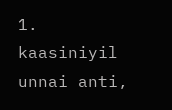1. kaasiniyil unnai anti,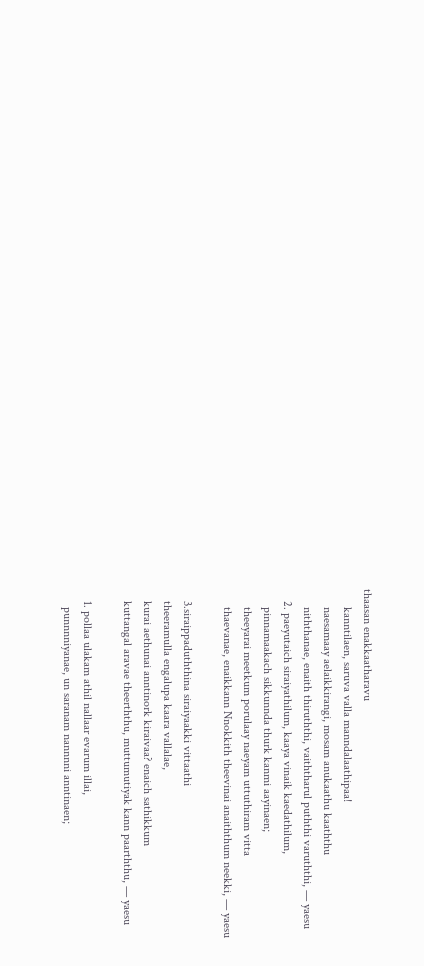thaasan enakkaatharavu
      kanntilaen, saruva valla manndalaathipaa!
      naesamaay aelaikkirangi, mosam anukaathu kaaththu
      niththanae, enaith thiruththi, vaiththarul puththi varuththi, — yaesu
    2. paeyutaich siraiyathilum, kaaya vinaik kaedathilum,
      pinnamaakach sikkunnda thurk kanmi aayinaen;
      theeyarai meetkum porulaay naeyam uttuthiram vitta
      thaevanae, enaikkann Nnokkith theevinai anaiththum neekki, — yaesu

    3.siraippaduththina siraiyaakki vittaathi
    theeramulla engalupa kaara vallalae,
    kurai aethunai anntinork kiraivaa? enaich sathikkum
    kuttangal aravae theerththu, muttumutiyak kann paarththu, — yaesu

    1. pollaa ulakam athil nallaar evarum illai,
      punnnniyanae, un saranam nannnni anntinaen;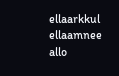ellaarkkul ellaamnee allo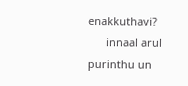enakkuthavi?
      innaal arul purinthu un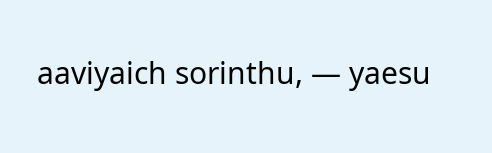aaviyaich sorinthu, — yaesu